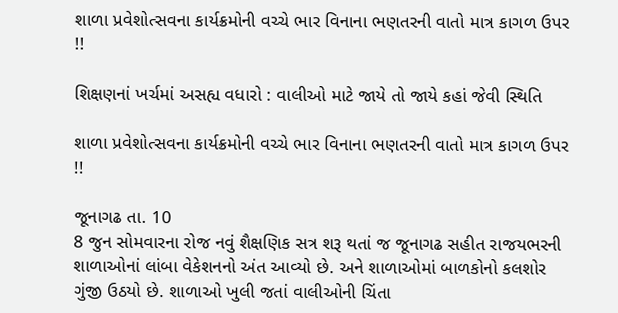શાળા પ્રવેશોત્સવના કાર્યક્રમોની વચ્ચે ભાર વિનાના ભણતરની વાતો માત્ર કાગળ ઉપર !!

શિક્ષણનાં ખર્ચમાં અસહ્ય વધારો : વાલીઓ માટે જાયે તો જાયે કહાં જેવી સ્થિતિ

શાળા પ્રવેશોત્સવના કાર્યક્રમોની વચ્ચે ભાર વિનાના ભણતરની વાતો માત્ર કાગળ ઉપર !!

જૂનાગઢ તા. 10
8 જુન સોમવારના રોજ નવું શૈક્ષણિક સત્ર શરૂ થતાં જ જૂનાગઢ સહીત રાજયભરની શાળાઓનાં લાંબા વેકેશનનો અંત આવ્યો છે. અને શાળાઓમાં બાળકોનો કલશોર ગુંજી ઉઠયો છે. શાળાઓ ખુલી જતાં વાલીઓની ચિંતા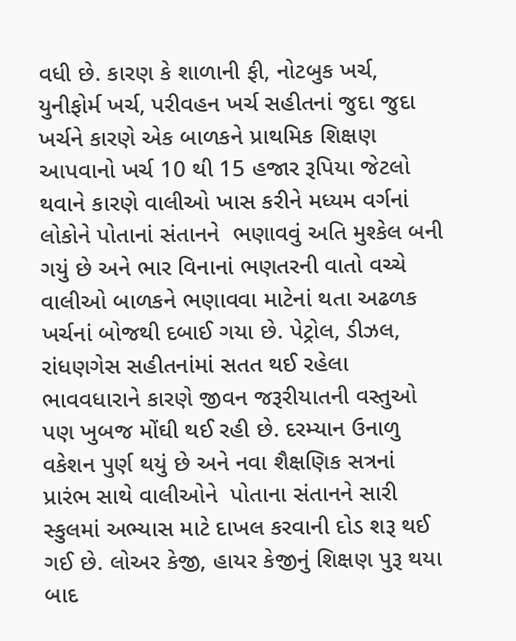વધી છે. કારણ કે શાળાની ફી, નોટબુક ખર્ચ, યુનીફોર્મ ખર્ચ, પરીવહન ખર્ચ સહીતનાં જુદા જુદા ખર્ચને કારણે એક બાળકને પ્રાથમિક શિક્ષણ આપવાનો ખર્ચ 10 થી 15 હજાર રૂપિયા જેટલો થવાને કારણે વાલીઓ ખાસ કરીને મધ્યમ વર્ગનાં લોકોને પોતાનાં સંતાનને  ભણાવવું અતિ મુશ્કેલ બની ગયું છે અને ભાર વિનાનાં ભણતરની વાતો વચ્ચે  વાલીઓ બાળકને ભણાવવા માટેનાં થતા અઢળક ખર્ચનાં બોજથી દબાઈ ગયા છે. પેટ્રોલ, ડીઝલ, રાંધણગેસ સહીતનાંમાં સતત થઈ રહેલા ભાવવધારાને કારણે જીવન જરૂરીયાતની વસ્તુઓ પણ ખુબજ મોંઘી થઈ રહી છે. દરમ્યાન ઉનાળુ વકેશન પુર્ણ થયું છે અને નવા શૈક્ષણિક સત્રનાં પ્રારંભ સાથે વાલીઓને  પોતાના સંતાનને સારી સ્કુલમાં અભ્યાસ માટે દાખલ કરવાની દોડ શરૂ થઈ ગઈ છે. લોઅર કેજી, હાયર કેજીનું શિક્ષણ પુરૂ થયા બાદ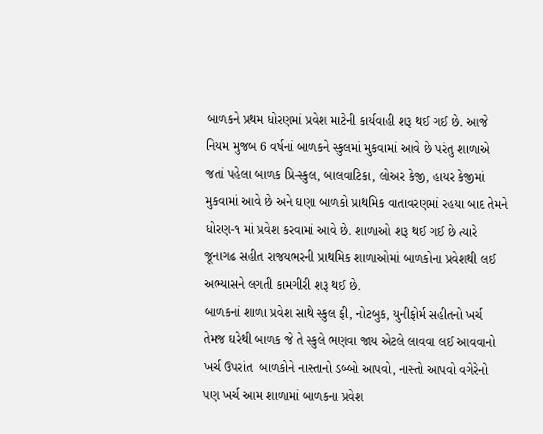બાળકને પ્રથમ ધોરણમાં પ્રવેશ માટેની કાર્યવાહી શરૂ થઈ ગઈ છે. આજે નિયમ મુજબ 6 વર્ષનાં બાળકને સ્કુલમાં મુકવામાં આવે છે પરંતુ શાળાએ જતાં પહેલા બાળક પ્રિ-સ્કુલ, બાલવાટિકા, લોઅર કેજી, હાયર કેજીમાં મુકવામાં આવે છે અને ઘણા બાળકો પ્રાથમિક વાતાવરણમાં રહયા બાદ તેમને ધોરણ-૧ માં પ્રવેશ કરવામાં આવે છે. શાળાઓ શરૂ થઈ ગઈ છે ત્યારે જૂનાગઢ સહીત રાજયભરની પ્રાથમિક શાળાઓમાં બાળકોના પ્રવેશથી લઈ અભ્યાસને લગતી કામગીરી શરૂ થઈ છે.
બાળકનાં શાળા પ્રવેશ સાથે સ્કુલ ફી, નોટબુક, યુનીફોર્મ સહીતનો ખર્ચ તેમજ ઘરેથી બાળક જે તે સ્કુલે ભણવા જાય એટલે લાવવા લઈ આવવાનો ખર્ચ ઉપરાંત  બાળકોને નાસ્તાનો ડબ્બો આપવો, નાસ્તો આપવો વગેરેનો પણ ખર્ચ આમ શાળામાં બાળકના પ્રવેશ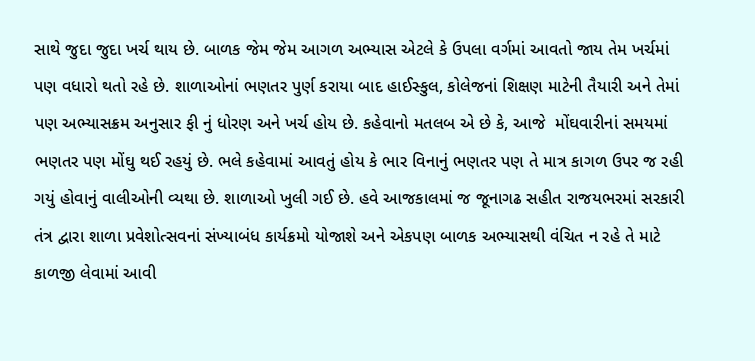સાથે જુદા જુદા ખર્ચ થાય છે. બાળક જેમ જેમ આગળ અભ્યાસ એટલે કે ઉપલા વર્ગમાં આવતો જાય તેમ ખર્ચમાં પણ વધારો થતો રહે છે. શાળાઓનાં ભણતર પુર્ણ કરાયા બાદ હાઈસ્કુલ, કોલેજનાં શિક્ષણ માટેની તૈયારી અને તેમાં પણ અભ્યાસક્રમ અનુસાર ફી નું ધોરણ અને ખર્ચ હોય છે. કહેવાનો મતલબ એ છે કે, આજે  મોંઘવારીનાં સમયમાં ભણતર પણ મોંઘુ થઈ રહયું છે. ભલે કહેવામાં આવતું હોય કે ભાર વિનાનું ભણતર પણ તે માત્ર કાગળ ઉપર જ રહી ગયું હોવાનું વાલીઓની વ્યથા છે. શાળાઓ ખુલી ગઈ છે. હવે આજકાલમાં જ જૂનાગઢ સહીત રાજયભરમાં સરકારી તંત્ર દ્વારા શાળા પ્રવેશોત્સવનાં સંખ્યાબંધ કાર્યક્રમો યોજાશે અને એકપણ બાળક અભ્યાસથી વંચિત ન રહે તે માટે કાળજી લેવામાં આવી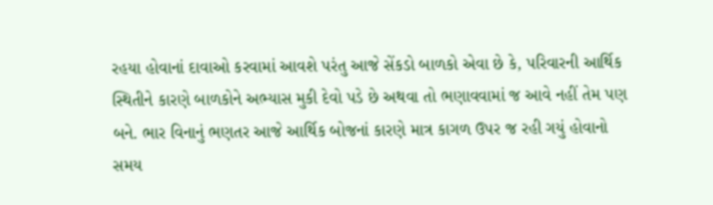રહયા હોવાનાં દાવાઓ કરવામાં આવશે પરંતુ આજે સેંકડો બાળકો એવા છે કે, પરિવારની આર્થિક સ્થિતીને કારણે બાળકોને અભ્યાસ મુકી દેવો પડે છે અથવા તો ભણાવવામાં જ આવે નહીં તેમ પણ બને. ભાર વિનાનું ભણતર આજે આર્થિક બોજનાં કારણે માત્ર કાગળ ઉપર જ રહી ગયું હોવાનો સમય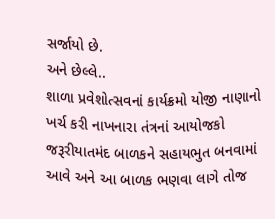સર્જાયો છે.
અને છેલ્લે..
શાળા પ્રવેશોત્સવનાં કાર્યક્રમો યોજી નાણાનો ખર્ચ કરી નાખનારા તંત્રનાં આયોજકો જરૂરીયાતમંદ બાળકને સહાયભુત બનવામાં આવે અને આ બાળક ભણવા લાગે તોજ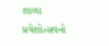શાળા પ્રવેશોત્સવનો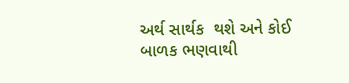અર્થ સાર્થક  થશે અને કોઈ બાળક ભણવાથી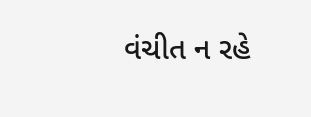વંચીત ન રહે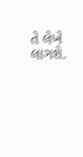તે લેખે લાગશે.